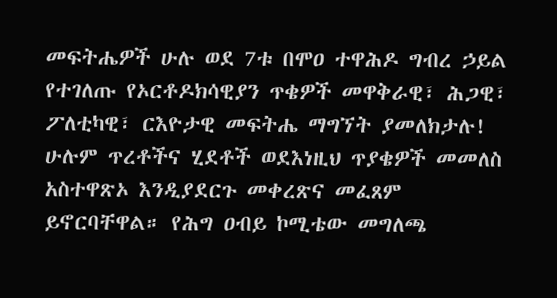መፍትሔዎች ሁሉ ወደ 7ቱ በሞዐ ተዋሕዶ ግብረ ኃይል የተገለጡ የኦርቶዶክሳዊያን ጥቄዎች መዋቅራዊ፣ ሕጋዊ፣ ፖለቲካዊ፣ ርእዮታዊ መፍትሔ ማግኘት ያመለክታሉ! ሁሉም ጥረቶችና ሂደቶች ወደእነዚህ ጥያቄዎች መመለስ አስተዋጽኦ እንዲያደርጉ መቀረጽና መፈጸም ይኖርባቸዋል። የሕግ ዐብይ ኮሚቴው መግለጫ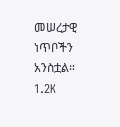መሠረታዊ ነጥቦችን አንስቷል። 1.2K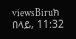viewsBiruክ በላይ, 11:32